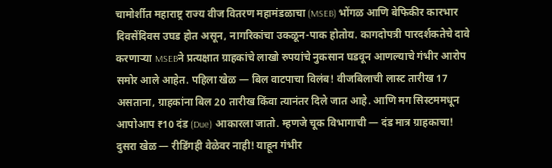चामोर्शीत महाराष्ट्र राज्य वीज वितरण महामंडळाचा (MSEB) भोंगळ आणि बेफिकीर कारभार दिवसेंदिवस उघड होत असून, नागरिकांचा उकळून-पाक होतोय. कागदोपत्री पारदर्शकतेचे दावे करणाऱ्या MSEBने प्रत्यक्षात ग्राहकांचे लाखो रुपयांचे नुकसान घडवून आणल्याचे गंभीर आरोप समोर आले आहेत. पहिला खेळ — बिल वाटपाचा विलंब! वीजबिलाची लास्ट तारीख 17 असताना, ग्राहकांना बिल 20 तारीख किंवा त्यानंतर दिले जात आहे. आणि मग सिस्टममधून आपोआप ₹10 दंड (Due) आकारला जातो. म्हणजे चूक विभागाची — दंड मात्र ग्राहकाचा! दुसरा खेळ — रीडिंगही वेळेवर नाही! याहून गंभीर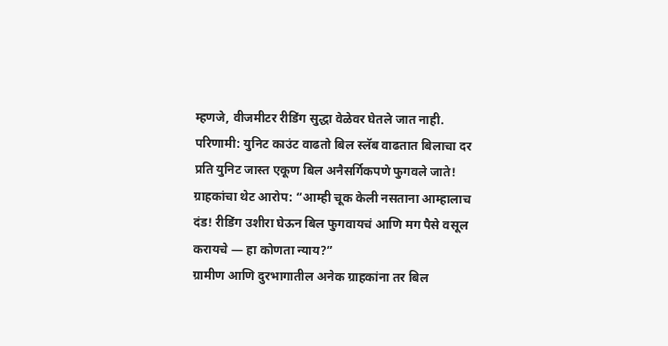म्हणजे, वीजमीटर रीडिंग सुद्धा वेळेवर घेतले जात नाही.
परिणामी: युनिट काउंट वाढतो बिल स्लॅब वाढतात बिलाचा दर प्रति युनिट जास्त एकूण बिल अनैसर्गिकपणे फुगवले जाते!
ग्राहकांचा थेट आरोप: “आम्ही चूक केली नसताना आम्हालाच दंड! रीडिंग उशीरा घेऊन बिल फुगवायचं आणि मग पैसे वसूल करायचे — हा कोणता न्याय?”
ग्रामीण आणि दुरभागातील अनेक ग्राहकांना तर बिल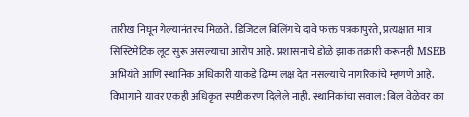तारीख निघून गेल्यानंतरच मिळते. डिजिटल बिलिंगचे दावे फक्त पत्रकापुरते, प्रत्यक्षात मात्र सिस्टिमेटिक लूट सुरू असल्याचा आरोप आहे. प्रशासनाचे डोळे झाक तक्रारी करूनही MSEB अभियंते आणि स्थानिक अधिकारी याकडे ढिम्म लक्ष देत नसल्याचे नागरिकांचे म्हणणे आहे. विभागाने यावर एकही अधिकृत स्पष्टीकरण दिलेले नाही. स्थानिकांचा सवाल: बिल वेळेवर का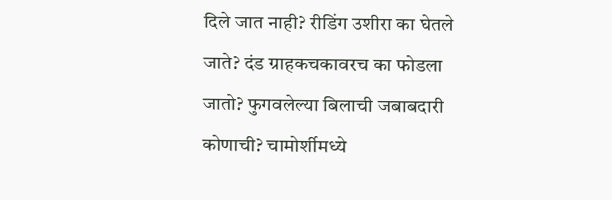दिले जात नाही? रीडिंग उशीरा का घेतले जाते? दंड ग्राहकचकावरच का फोडला जातो? फुगवलेल्या बिलाची जबाबदारी कोणाची? चामोर्शीमध्ये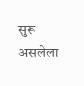सुरू असलेला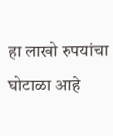हा लाखो रुपयांचा घोटाळा आहे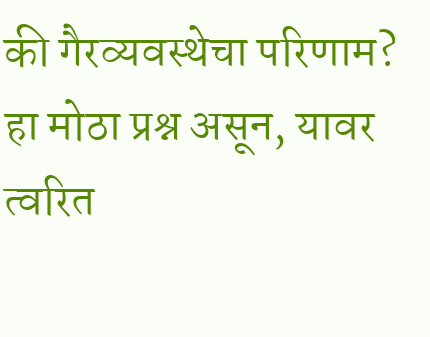की गैरव्यवस्थेचा परिणाम? हा मोठा प्रश्न असून, यावर त्वरित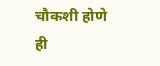चौकशी होणे ही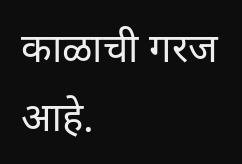काळाची गरज आहे.